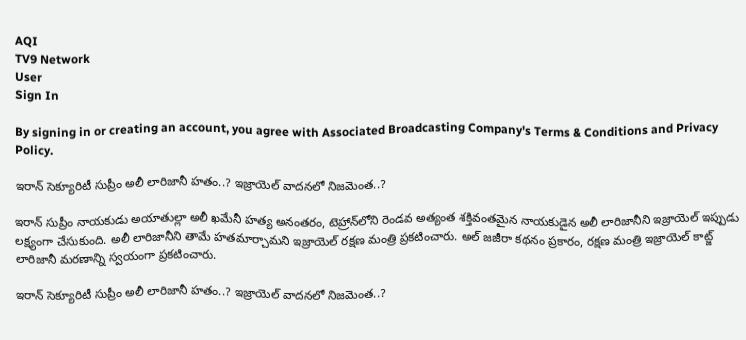AQI
TV9 Network
User
Sign In

By signing in or creating an account, you agree with Associated Broadcasting Company's Terms & Conditions and Privacy Policy.

ఇరాన్ సెక్యూరిటీ సుప్రీం అలీ లారిజానీ హతం..? ఇజ్రాయెల్ వాదనలో నిజమెంత..?

ఇరాన్ సుప్రీం నాయకుడు అయాతుల్లా అలీ ఖమేనీ హత్య అనంతరం, టెహ్రాన్‌లోని రెండవ అత్యంత శక్తివంతమైన నాయకుడైన అలీ లారిజానీని ఇజ్రాయెల్ ఇప్పుడు లక్ష్యంగా చేసుకుంది. అలీ లారిజానీని తామే హతమార్చామని ఇజ్రాయెల్ రక్షణ మంత్రి ప్రకటించారు. అల్ జజీరా కథనం ప్రకారం, రక్షణ మంత్రి ఇజ్రాయెల్ కాట్జ్ లారిజానీ మరణాన్ని స్వయంగా ప్రకటించారు.

ఇరాన్ సెక్యూరిటీ సుప్రీం అలీ లారిజానీ హతం..? ఇజ్రాయెల్ వాదనలో నిజమెంత..?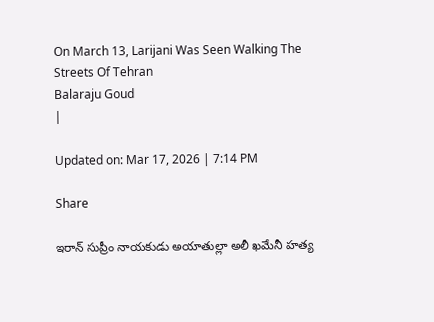On March 13, Larijani Was Seen Walking The Streets Of Tehran
Balaraju Goud
|

Updated on: Mar 17, 2026 | 7:14 PM

Share

ఇరాన్ సుప్రీం నాయకుడు అయాతుల్లా అలీ ఖమేనీ హత్య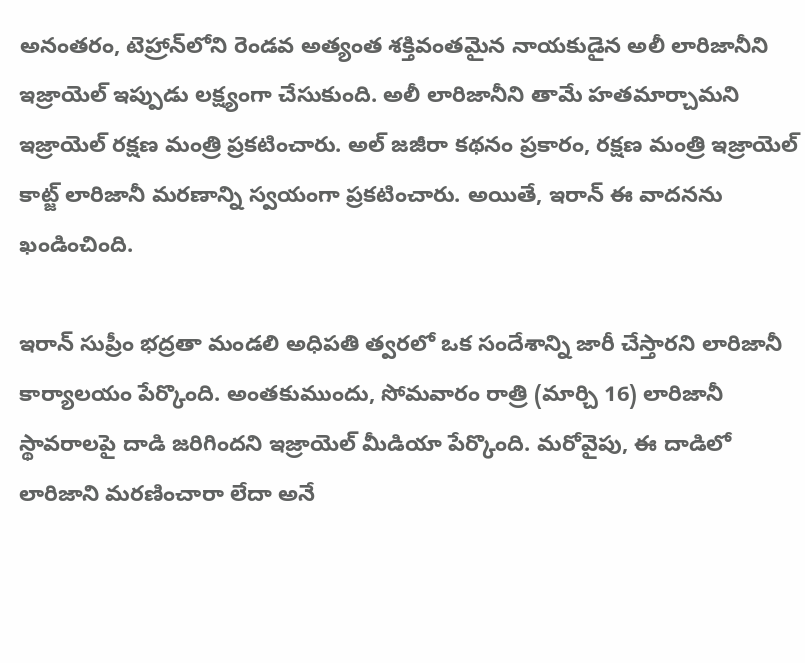అనంతరం, టెహ్రాన్‌లోని రెండవ అత్యంత శక్తివంతమైన నాయకుడైన అలీ లారిజానీని ఇజ్రాయెల్ ఇప్పుడు లక్ష్యంగా చేసుకుంది. అలీ లారిజానీని తామే హతమార్చామని ఇజ్రాయెల్ రక్షణ మంత్రి ప్రకటించారు. అల్ జజీరా కథనం ప్రకారం, రక్షణ మంత్రి ఇజ్రాయెల్ కాట్జ్ లారిజానీ మరణాన్ని స్వయంగా ప్రకటించారు. అయితే, ఇరాన్ ఈ వాదనను ఖండించింది.

ఇరాన్ సుప్రీం భద్రతా మండలి అధిపతి త్వరలో ఒక సందేశాన్ని జారీ చేస్తారని లారిజానీ కార్యాలయం పేర్కొంది. అంతకుముందు, సోమవారం రాత్రి (మార్చి 16) లారిజానీ స్థావరాలపై దాడి జరిగిందని ఇజ్రాయెల్ మీడియా పేర్కొంది. మరోవైపు, ఈ దాడిలో లారిజాని మరణించారా లేదా అనే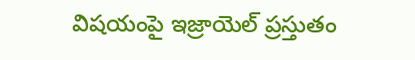విషయంపై ఇజ్రాయెల్ ప్రస్తుతం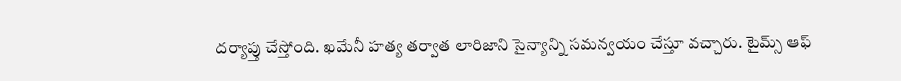దర్యాప్తు చేస్తోంది. ఖమేనీ హత్య తర్వాత లారిజాని సైన్యాన్ని సమన్వయం చేస్తూ వచ్చారు. టైమ్స్ ఆఫ్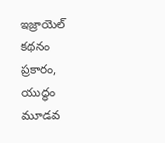ఇజ్రాయెల్ కథనం ప్రకారం, యుద్ధం మూడవ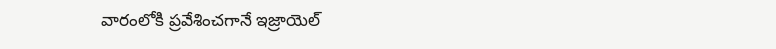వారంలోకి ప్రవేశించగానే ఇజ్రాయెల్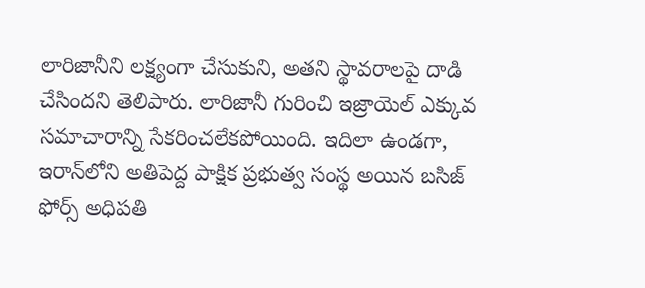లారిజానీని లక్ష్యంగా చేసుకుని, అతని స్థావరాలపై దాడి చేసిందని తెలిపారు. లారిజానీ గురించి ఇజ్రాయెల్ ఎక్కువ సమాచారాన్ని సేకరించలేకపోయింది. ఇదిలా ఉండగా, ఇరాన్‌లోని అతిపెద్ద పాక్షిక ప్రభుత్వ సంస్థ అయిన బసిజ్ ఫోర్స్ అధిపతి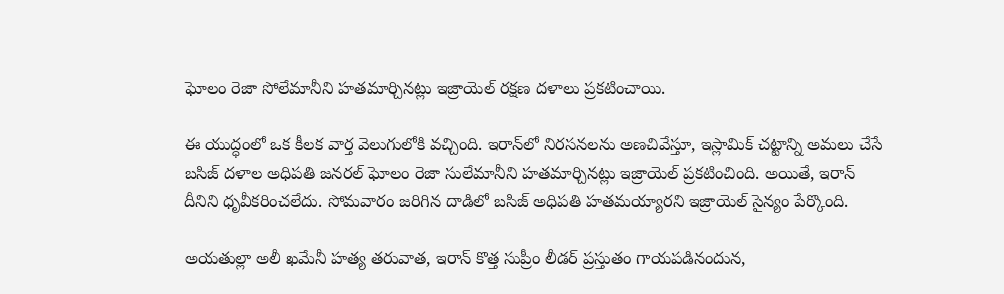ఘోలం రెజా సోలేమానీని హతమార్చినట్లు ఇజ్రాయెల్ రక్షణ దళాలు ప్రకటించాయి.

ఈ యుద్ధంలో ఒక కీలక వార్త వెలుగులోకి వచ్చింది. ఇరాన్‌లో నిరసనలను అణచివేస్తూ, ఇస్లామిక్ చట్టాన్ని అమలు చేసే బసిజ్ దళాల అధిపతి జనరల్ ఘోలం రెజా సులేమానీని హతమార్చినట్లు ఇజ్రాయెల్ ప్రకటించింది. అయితే, ఇరాన్ దీనిని ధృవీకరించలేదు. సోమవారం జరిగిన దాడిలో బసిజ్ అధిపతి హతమయ్యారని ఇజ్రాయెల్ సైన్యం పేర్కొంది.

అయతుల్లా అలీ ఖమేనీ హత్య తరువాత, ఇరాన్ కొత్త సుప్రీం లీడర్ ప్రస్తుతం గాయపడినందున,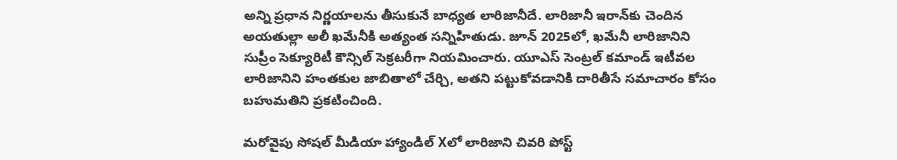అన్ని ప్రధాన నిర్ణయాలను తీసుకునే బాధ్యత లారిజానీదే. లారిజానీ ఇరాన్‌కు చెందిన అయతుల్లా అలీ ఖమేనీకి అత్యంత సన్నిహితుడు. జూన్ 2025లో, ఖమేనీ లారిజానిని సుప్రీం సెక్యూరిటీ కౌన్సిల్ సెక్రటరీగా నియమించారు. యూఎస్ సెంట్రల్ కమాండ్ ఇటీవల లారిజానిని హంతకుల జాబితాలో చేర్చి, అతని పట్టుకోవడానికి దారితీసే సమాచారం కోసం బహుమతిని ప్రకటించింది.

మరోవైపు సోషల్ మీడియా హ్యాండిల్ Xలో లారిజాని చివరి పోస్ట్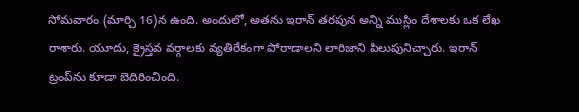సోమవారం (మార్చి 16)న ఉంది. అందులో, అతను ఇరాన్ తరపున అన్ని ముస్లిం దేశాలకు ఒక లేఖ రాశారు. యూదు, క్రైస్తవ వర్గాలకు వ్యతిరేకంగా పోరాడాలని లారిజాని పిలుపునిచ్చారు. ఇరాన్ ట్రంప్‌ను కూడా బెదిరించింది.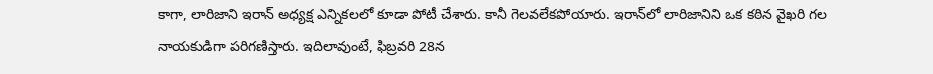కాగా, లారిజాని ఇరాన్ అధ్యక్ష ఎన్నికలలో కూడా పోటీ చేశారు. కానీ గెలవలేకపోయారు. ఇరాన్‌లో లారిజానిని ఒక కఠిన వైఖరి గల నాయకుడిగా పరిగణిస్తారు. ఇదిలావుంటే, ఫిబ్రవరి 28న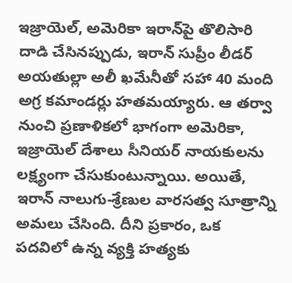ఇజ్రాయెల్, అమెరికా ఇరాన్‌పై తొలిసారి దాడి చేసినప్పుడు, ఇరాన్ సుప్రీం లీడర్ అయతుల్లా అలీ ఖమేనీతో సహా 40 మంది అగ్ర కమాండర్లు హతమయ్యారు. ఆ తర్వా నుంచి ప్రణాళికలో భాగంగా అమెరికా, ఇజ్రాయెల్ దేశాలు సీనియర్ నాయకులను లక్ష్యంగా చేసుకుంటున్నాయి. అయితే, ఇరాన్ నాలుగు-శ్రేణుల వారసత్వ సూత్రాన్ని అమలు చేసింది. దీని ప్రకారం, ఒక పదవిలో ఉన్న వ్యక్తి హత్యకు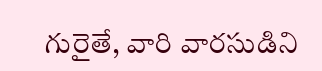గురైతే, వారి వారసుడిని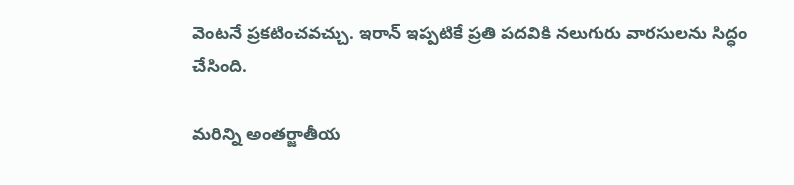వెంటనే ప్రకటించవచ్చు. ఇరాన్ ఇప్పటికే ప్రతి పదవికి నలుగురు వారసులను సిద్ధం చేసింది.

మరిన్ని అంతర్జాతీయ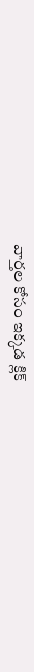వార్తల కోసం ఇక్కడ క్లిక్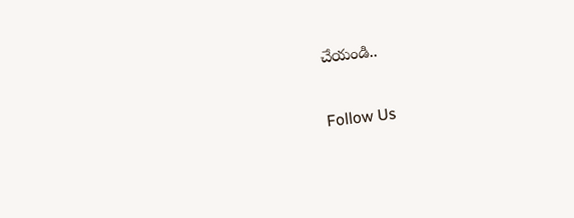చేయండి..

Follow Us